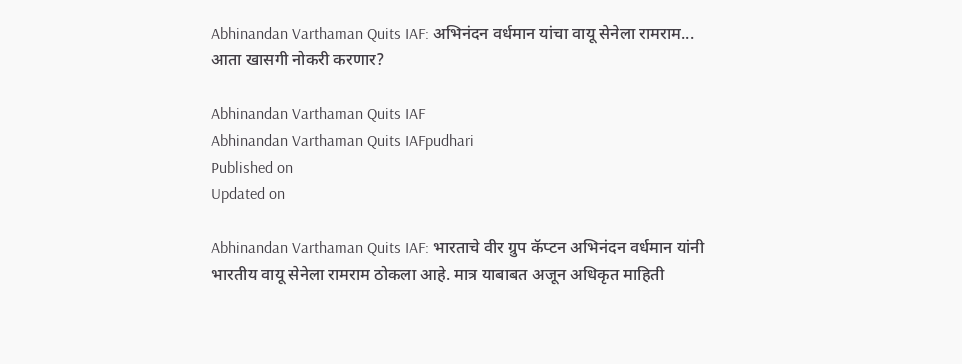Abhinandan Varthaman Quits IAF: अभिनंदन वर्धमान यांचा वायू सेनेला रामराम... आता खासगी नोकरी करणार?

Abhinandan Varthaman Quits IAF
Abhinandan Varthaman Quits IAFpudhari
Published on
Updated on

Abhinandan Varthaman Quits IAF: भारताचे वीर ग्रुप कॅप्टन अभिनंदन वर्धमान यांनी भारतीय वायू सेनेला रामराम ठोकला आहे. मात्र याबाबत अजून अधिकृत माहिती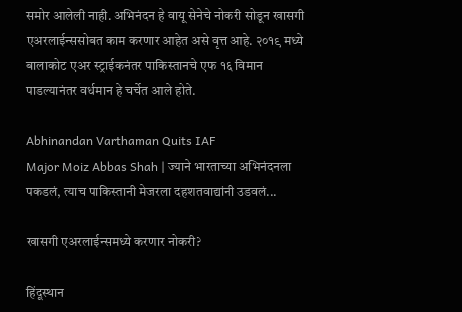समोर आलेली नाही. अभिनंदन हे वायू सेनेचे नोकरी सोडून खासगी एअरलाईन्ससोबत काम करणार आहेत असे वृत्त आहे. २०१९ मध्ये बालाकोट एअर स्ट्राईकनंतर पाकिस्तानचे एफ १६ विमान पाडल्यानंतर वर्धमान हे चर्चेत आले होते.

Abhinandan Varthaman Quits IAF
Major Moiz Abbas Shah | ज्याने भारताच्या अभिनंदनला पकडलं, त्याच पाकिस्तानी मेजरला दहशतवाद्यांनी उडवलं...

खासगी एअरलाईन्समध्ये करणार नोकरी?

हिंदूस्थान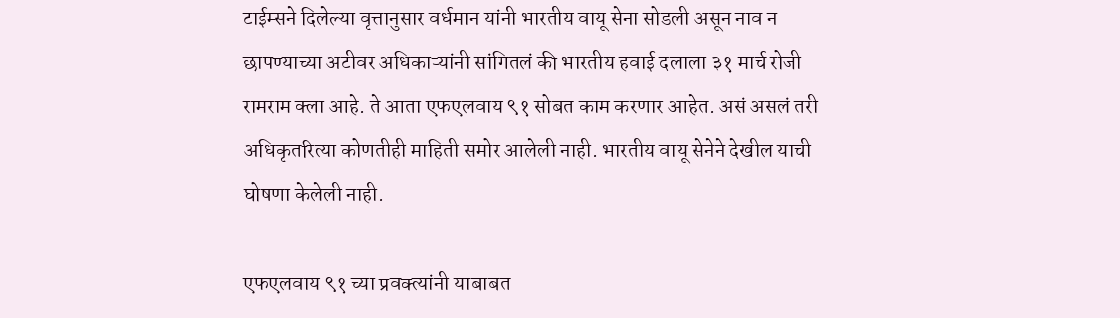टाईम्सने दिलेल्या वृत्तानुसार वर्धमान यांनी भारतीय वायू सेना सोडली असून नाव न छापण्याच्या अटीवर अधिकाऱ्यांनी सांगितलं की भारतीय हवाई दलाला ३१ मार्च रोजी रामराम क्ला आहे. ते आता एफएलवाय ९१ सोबत काम करणार आहेत. असं असलं तरी अधिकृतरित्या कोणतीही माहिती समोर आलेली नाही. भारतीय वायू सेनेने देखील याची घोषणा केलेली नाही.

एफएलवाय ९१ च्या प्रवक्त्यांनी याबाबत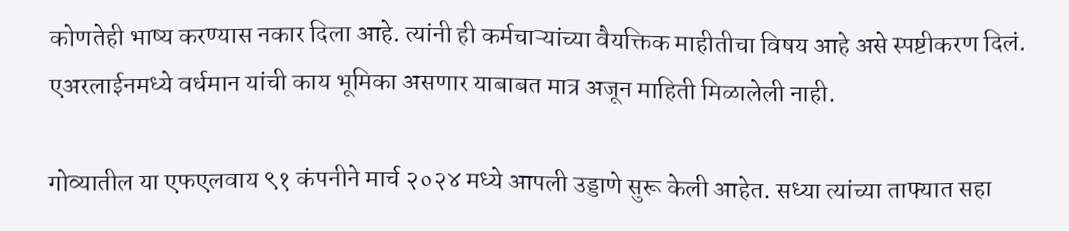कोणतेही भाष्य करण्यास नकार दिला आहे. त्यांनी ही कर्मचाऱ्यांच्या वैयक्तिक माहीतीचा विषय आहे असे स्पष्टीकरण दिलं. एअरलाईनमध्ये वर्धमान यांची काय भूमिका असणार याबाबत मात्र अजून माहिती मिळालेली नाही.

गोव्यातील या एफएलवाय ९१ कंपनीने मार्च २०२४ मध्ये आपली उड्डाणे सुरू केली आहेत. सध्या त्यांच्या ताफ्यात सहा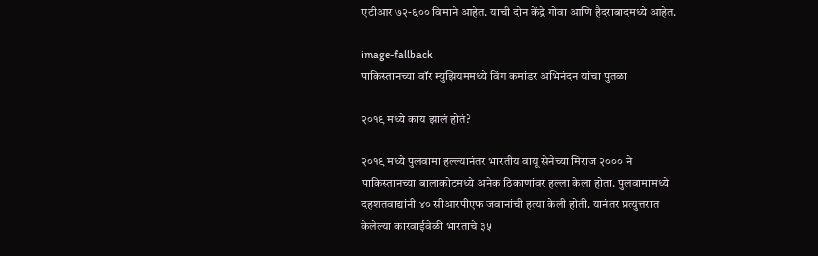एटीआर ७२-६०० विमाने आहेत. याची दोन केंद्रे गोवा आणि हैदराबादमध्ये आहेत.

image-fallback
पाकिस्तानच्या वॉर म्युझियममध्ये विंग कमांडर अभिनंदन यांचा पुतळा

२०१९ मध्ये काय झालं होतं?

२०१९ मध्ये पुलवामा हल्ल्यानंतर भारतीय वायू सेनेच्या मिराज २००० ने पाकिस्तानच्या बालाकोटमध्ये अनेक ठिकाणांवर हल्ला केला होता. पुलवामामध्ये दहशतवाद्यांनी ४० सीआरपीएफ जवानांची हत्या केली होती. यानंतर प्रत्युत्तरात केलेल्या कारवाईवेळी भारताचे ३५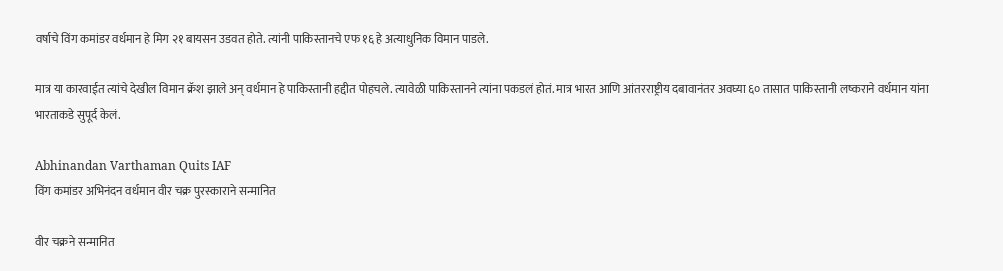वर्षाचे विंग कमांडर वर्धमान हे मिग २१ बायसन उडवत होते. त्यांनी पाकिस्तानचे एफ १६ हे अत्याधुनिक विमान पाडले.

मात्र या कारवाईत त्यांचे देखील विमान क्रॅश झाले अन् वर्धमान हे पाकिस्तानी हद्दीत पोहचले. त्यावेळी पाकिस्तानने त्यांना पकडलं होतं. मात्र भारत आणि आंतरराष्ट्रीय दबावानंतर अवघ्या ६० तासात पाकिस्तानी लष्कराने वर्धमान यांना भारताकडे सुपूर्द केलं.

Abhinandan Varthaman Quits IAF
विंग कमांडर अभिनंदन वर्धमान वीर चक्र पुरस्‍काराने सन्मानित

वीर चक्रने सन्मानित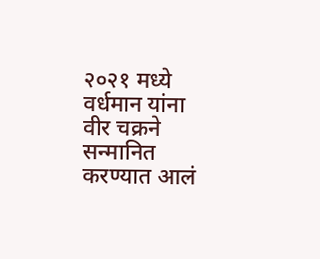२०२१ मध्ये वर्धमान यांना वीर चक्रने सन्मानित करण्यात आलं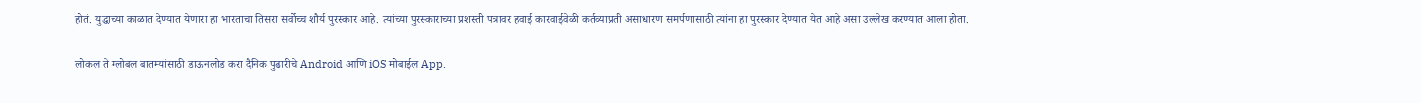होतं. युद्धाच्या काळात देण्यात येणारा हा भारताचा तिसरा सर्वोच्च शौर्य पुरस्कार आहे. त्यांच्या पुरस्काराच्या प्रशस्ती पत्रावर हवाई कारवाईवेळी कर्तव्याप्रती असाधारण समर्पणासाठी त्यांना हा पुरस्कार देण्यात येत आहे असा उल्लेख करण्यात आला होता.

लोकल ते ग्लोबल बातम्यांसाठी डाऊनलोड करा दैनिक पुढारीचे Android आणि iOS मोबाईल App.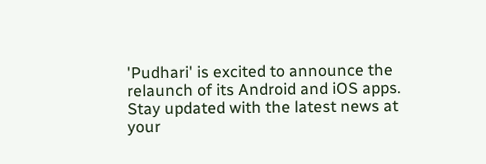'Pudhari' is excited to announce the relaunch of its Android and iOS apps. Stay updated with the latest news at your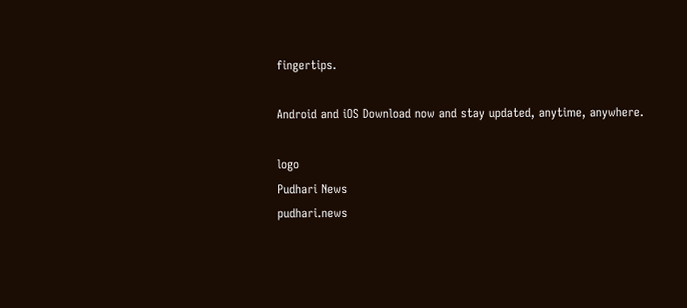fingertips.

Android and iOS Download now and stay updated, anytime, anywhere.

logo
Pudhari News
pudhari.news